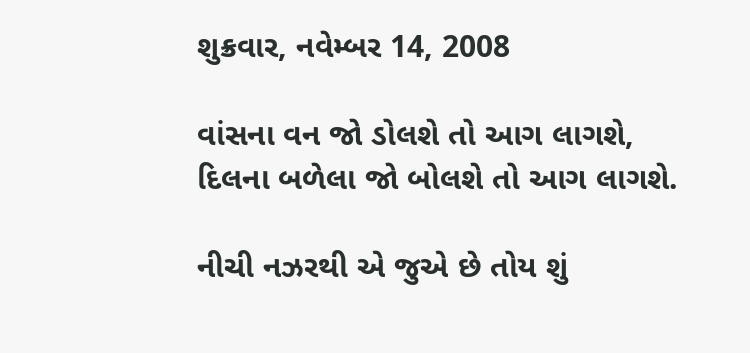શુક્રવાર, નવેમ્બર 14, 2008

વાંસના વન જો ડોલશે તો આગ લાગશે,
દિલના બળેલા જો બોલશે તો આગ લાગશે.

નીચી નઝરથી એ જુએ છે તોય શું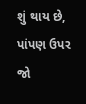શું થાય છે,
પાંપણ ઉપર જો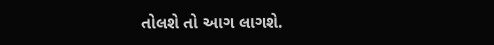તોલશે તો આગ લાગશે.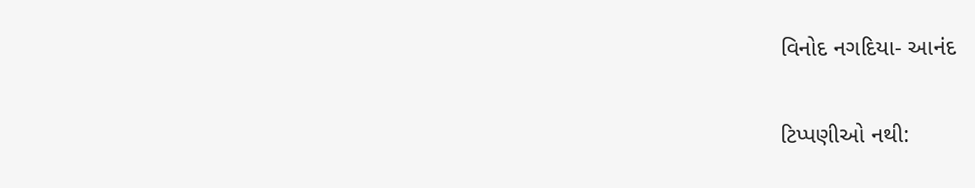વિનોદ નગદિયા- આનંદ

ટિપ્પણીઓ નથી: